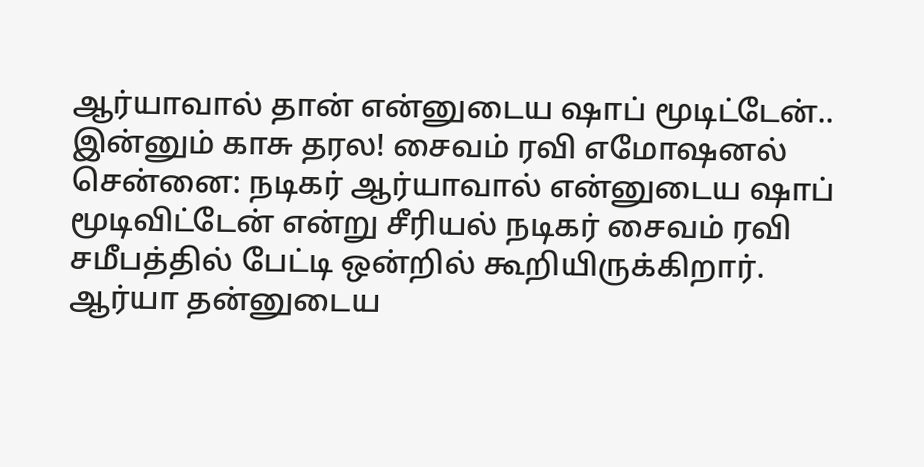ஆர்யாவால் தான் என்னுடைய ஷாப் மூடிட்டேன்.. இன்னும் காசு தரல! சைவம் ரவி எமோஷனல்
சென்னை: நடிகர் ஆர்யாவால் என்னுடைய ஷாப் மூடிவிட்டேன் என்று சீரியல் நடிகர் சைவம் ரவி சமீபத்தில் பேட்டி ஒன்றில் கூறியிருக்கிறார். ஆர்யா தன்னுடைய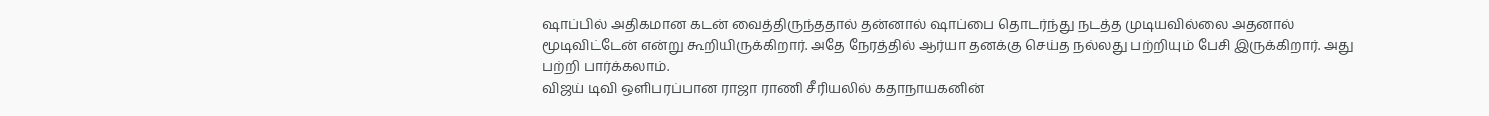ஷாப்பில் அதிகமான கடன் வைத்திருந்ததால் தன்னால் ஷாப்பை தொடர்ந்து நடத்த முடியவில்லை அதனால் மூடிவிட்டேன் என்று கூறியிருக்கிறார். அதே நேரத்தில் ஆர்யா தனக்கு செய்த நல்லது பற்றியும் பேசி இருக்கிறார். அது பற்றி பார்க்கலாம்.
விஜய் டிவி ஒளிபரப்பான ராஜா ராணி சீரியலில் கதாநாயகனின்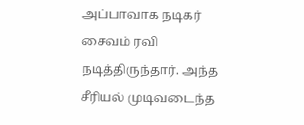அப்பாவாக நடிகர் சைவம் ரவி நடித்திருந்தார். அந்த சீரியல் முடிவடைந்த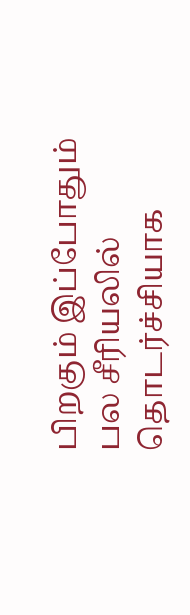பிறகும் இப்போதும் பல சீரியலில் தொடர்ச்சியாக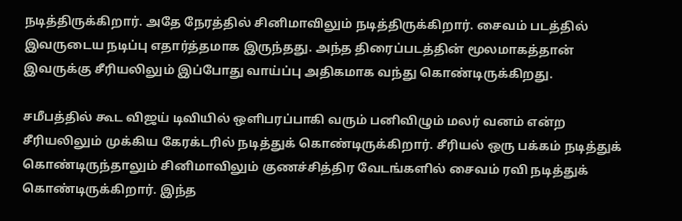நடித்திருக்கிறார். அதே நேரத்தில் சினிமாவிலும் நடித்திருக்கிறார். சைவம் படத்தில் இவருடைய நடிப்பு எதார்த்தமாக இருந்தது. அந்த திரைப்படத்தின் மூலமாகத்தான் இவருக்கு சீரியலிலும் இப்போது வாய்ப்பு அதிகமாக வந்து கொண்டிருக்கிறது.

சமீபத்தில் கூட விஜய் டிவியில் ஒளிபரப்பாகி வரும் பனிவிழும் மலர் வனம் என்ற சீரியலிலும் முக்கிய கேரக்டரில் நடித்துக் கொண்டிருக்கிறார். சீரியல் ஒரு பக்கம் நடித்துக் கொண்டிருந்தாலும் சினிமாவிலும் குணச்சித்திர வேடங்களில் சைவம் ரவி நடித்துக் கொண்டிருக்கிறார். இந்த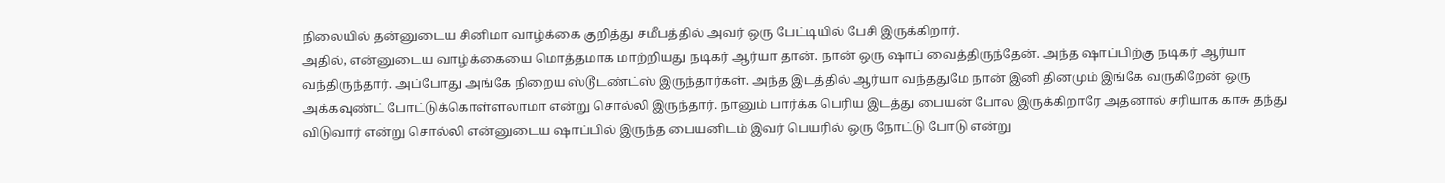நிலையில் தன்னுடைய சினிமா வாழ்க்கை குறித்து சமீபத்தில் அவர் ஒரு பேட்டியில் பேசி இருக்கிறார்.
அதில், என்னுடைய வாழ்க்கையை மொத்தமாக மாற்றியது நடிகர் ஆர்யா தான். நான் ஒரு ஷாப் வைத்திருந்தேன். அந்த ஷாப்பிற்கு நடிகர் ஆர்யா வந்திருந்தார். அப்போது அங்கே நிறைய ஸ்டூடண்ட்ஸ் இருந்தார்கள். அந்த இடத்தில் ஆர்யா வந்ததுமே நான் இனி தினமும் இங்கே வருகிறேன் ஒரு அக்கவுண்ட் போட்டுக்கொள்ளலாமா என்று சொல்லி இருந்தார். நானும் பார்க்க பெரிய இடத்து பையன் போல இருக்கிறாரே அதனால் சரியாக காசு தந்து விடுவார் என்று சொல்லி என்னுடைய ஷாப்பில் இருந்த பையனிடம் இவர் பெயரில் ஒரு நோட்டு போடு என்று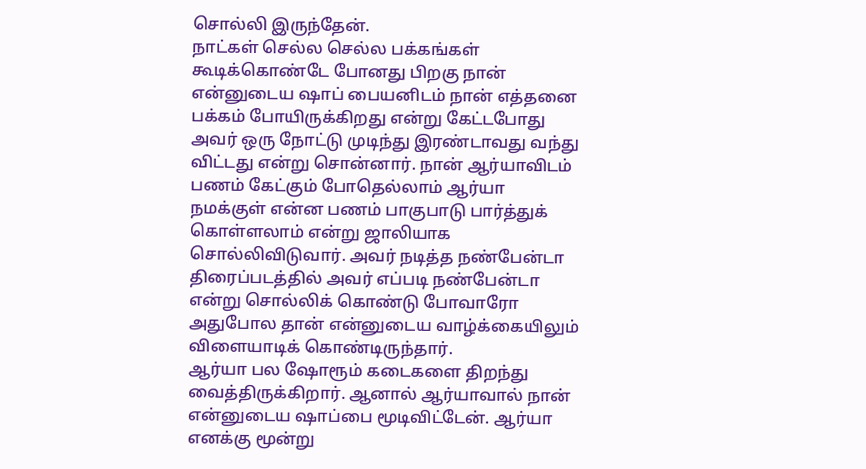சொல்லி இருந்தேன்.
நாட்கள் செல்ல செல்ல பக்கங்கள் கூடிக்கொண்டே போனது பிறகு நான் என்னுடைய ஷாப் பையனிடம் நான் எத்தனை பக்கம் போயிருக்கிறது என்று கேட்டபோது அவர் ஒரு நோட்டு முடிந்து இரண்டாவது வந்து விட்டது என்று சொன்னார். நான் ஆர்யாவிடம் பணம் கேட்கும் போதெல்லாம் ஆர்யா நமக்குள் என்ன பணம் பாகுபாடு பார்த்துக் கொள்ளலாம் என்று ஜாலியாக சொல்லிவிடுவார். அவர் நடித்த நண்பேன்டா திரைப்படத்தில் அவர் எப்படி நண்பேன்டா என்று சொல்லிக் கொண்டு போவாரோ அதுபோல தான் என்னுடைய வாழ்க்கையிலும் விளையாடிக் கொண்டிருந்தார்.
ஆர்யா பல ஷோரூம் கடைகளை திறந்து வைத்திருக்கிறார். ஆனால் ஆர்யாவால் நான் என்னுடைய ஷாப்பை மூடிவிட்டேன். ஆர்யா எனக்கு மூன்று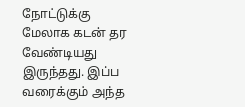நோட்டுக்கு மேலாக கடன் தர வேண்டியது இருந்தது. இப்ப வரைக்கும் அந்த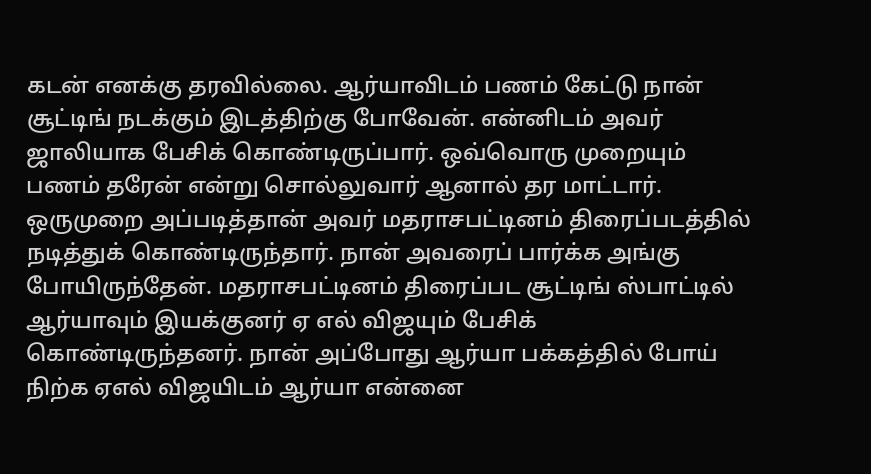கடன் எனக்கு தரவில்லை. ஆர்யாவிடம் பணம் கேட்டு நான் சூட்டிங் நடக்கும் இடத்திற்கு போவேன். என்னிடம் அவர் ஜாலியாக பேசிக் கொண்டிருப்பார். ஒவ்வொரு முறையும் பணம் தரேன் என்று சொல்லுவார் ஆனால் தர மாட்டார்.
ஒருமுறை அப்படித்தான் அவர் மதராசபட்டினம் திரைப்படத்தில் நடித்துக் கொண்டிருந்தார். நான் அவரைப் பார்க்க அங்கு போயிருந்தேன். மதராசபட்டினம் திரைப்பட சூட்டிங் ஸ்பாட்டில் ஆர்யாவும் இயக்குனர் ஏ எல் விஜயும் பேசிக் கொண்டிருந்தனர். நான் அப்போது ஆர்யா பக்கத்தில் போய் நிற்க ஏஎல் விஜயிடம் ஆர்யா என்னை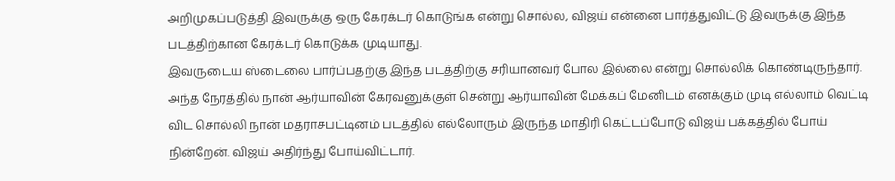அறிமுகப்படுத்தி இவருக்கு ஒரு கேரக்டர் கொடுங்க என்று சொல்ல, விஜய் என்னை பார்த்துவிட்டு இவருக்கு இந்த படத்திற்கான கேரக்டர் கொடுக்க முடியாது.
இவருடைய ஸ்டைலை பார்ப்பதற்கு இந்த படத்திற்கு சரியானவர் போல இல்லை என்று சொல்லிக் கொண்டிருந்தார். அந்த நேரத்தில் நான் ஆர்யாவின் கேரவனுக்குள் சென்று ஆர்யாவின் மேக்கப் மேனிடம் எனக்கும் முடி எல்லாம் வெட்டி விட சொல்லி நான் மதராசபட்டினம் படத்தில் எல்லோரும் இருந்த மாதிரி கெட்டப்போடு விஜய் பக்கத்தில் போய் நின்றேன். விஜய் அதிர்ந்து போய்விட்டார்.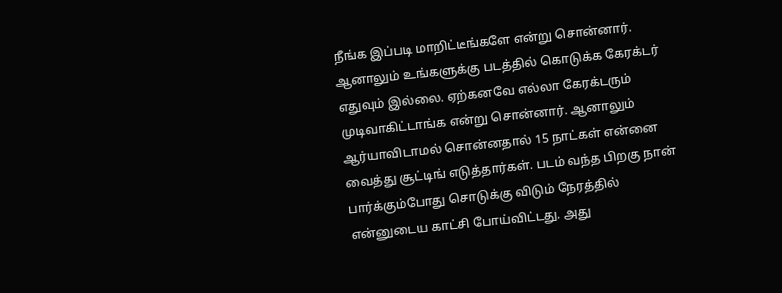நீங்க இப்படி மாறிட்டீங்களே என்று சொன்னார். ஆனாலும் உங்களுக்கு படத்தில் கொடுக்க கேரக்டர் எதுவும் இல்லை. ஏற்கனவே எல்லா கேரக்டரும் முடிவாகிட்டாங்க என்று சொன்னார். ஆனாலும் ஆர்யாவிடாமல் சொன்னதால் 15 நாட்கள் என்னை வைத்து சூட்டிங் எடுத்தார்கள். படம் வந்த பிறகு நான் பார்க்கும்போது சொடுக்கு விடும் நேரத்தில் என்னுடைய காட்சி போய்விட்டது. அது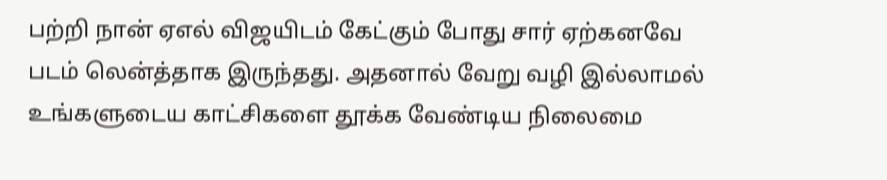பற்றி நான் ஏஎல் விஜயிடம் கேட்கும் போது சார் ஏற்கனவே படம் லென்த்தாக இருந்தது. அதனால் வேறு வழி இல்லாமல் உங்களுடைய காட்சிகளை தூக்க வேண்டிய நிலைமை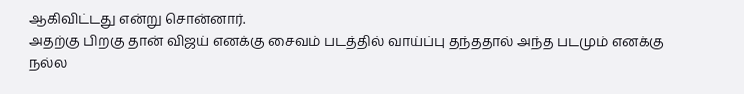ஆகிவிட்டது என்று சொன்னார்.
அதற்கு பிறகு தான் விஜய் எனக்கு சைவம் படத்தில் வாய்ப்பு தந்ததால் அந்த படமும் எனக்கு நல்ல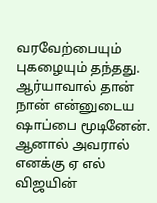வரவேற்பையும் புகழையும் தந்தது. ஆர்யாவால் தான் நான் என்னுடைய ஷாப்பை மூடினேன். ஆனால் அவரால் எனக்கு ஏ எல் விஜயின்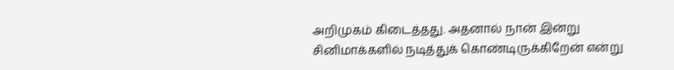அறிமுகம் கிடைத்தது. அதனால் நான் இன்று சினிமாக்களில் நடித்துக் கொண்டிருக்கிறேன் என்று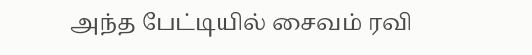அந்த பேட்டியில் சைவம் ரவி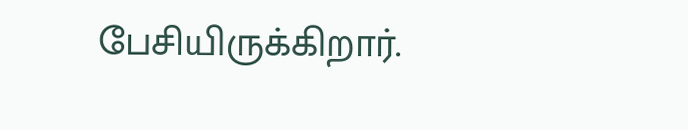பேசியிருக்கிறார்.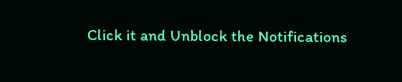Click it and Unblock the Notifications